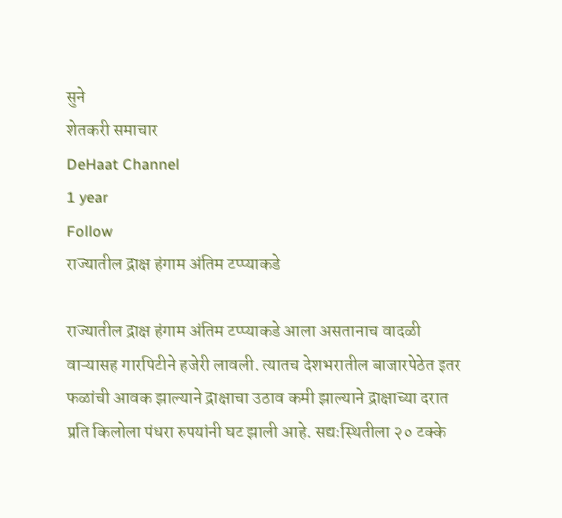सुने
शेतकरी समाचार
DeHaat Channel
1 year
Follow
राज्यातील द्राक्ष हंगाम अंतिम टप्प्याकडे

राज्यातील द्राक्ष हंगाम अंतिम टप्प्याकडे आला असतानाच वादळी वाऱ्यासह गारपिटीने हजेरी लावली. त्यातच देशभरातील बाजारपेठेत इतर फळांची आवक झाल्याने द्राक्षाचा उठाव कमी झाल्याने द्राक्षाच्या दरात प्रति किलोला पंधरा रुपयांनी घट झाली आहे. सद्यःस्थितीला २० टक्के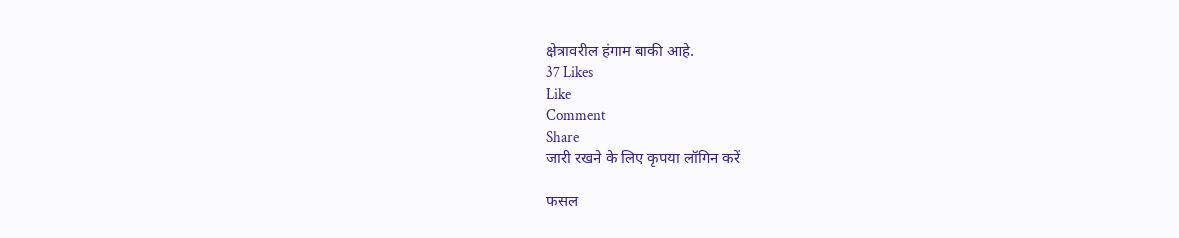क्षेत्रावरील हंगाम बाकी आहे.
37 Likes
Like
Comment
Share
जारी रखने के लिए कृपया लॉगिन करें

फसल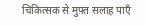चिकित्सक से मुफ़्त सलाह पाएँ